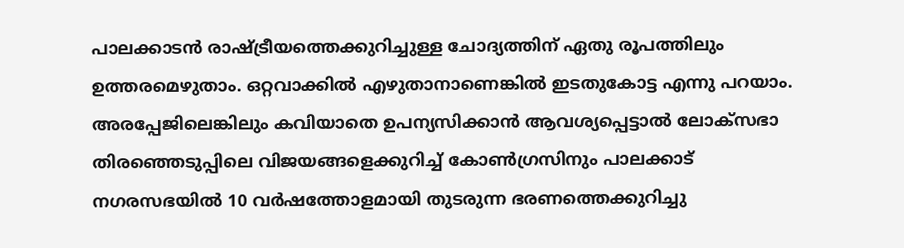പാലക്കാടൻ രാഷ്ട്രീയത്തെക്കുറിച്ചുള്ള ചോദ്യത്തിന് ഏതു രൂപത്തിലും ഉത്തരമെഴുതാം. ഒറ്റവാക്കിൽ എഴുതാനാണെങ്കിൽ ഇടതുകോട്ട എന്നു പറയാം. അരപ്പേജിലെങ്കിലും കവിയാതെ ഉപന്യസിക്കാൻ ആവശ്യപ്പെട്ടാൽ ലോക്സഭാ തിരഞ്ഞെടുപ്പിലെ വിജയങ്ങളെക്കുറിച്ച് കോൺഗ്രസിനും പാലക്കാട് നഗരസഭയിൽ 10 വർഷത്തോളമായി തുടരുന്ന ഭരണത്തെക്കുറിച്ചു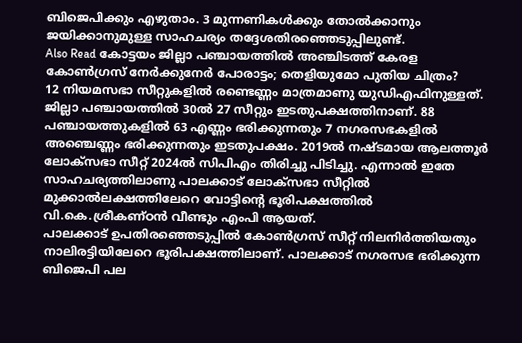ബിജെപിക്കും എഴുതാം. 3 മുന്നണികൾക്കും തോൽക്കാനും ജയിക്കാനുമുള്ള സാഹചര്യം തദ്ദേശതിരഞ്ഞെടുപ്പിലുണ്ട്.
Also Read കോട്ടയം ജില്ലാ പഞ്ചായത്തിൽ അഞ്ചിടത്ത് കേരള കോൺഗ്രസ് നേർക്കുനേർ പോരാട്ടം; തെളിയുമോ പുതിയ ചിത്രം?
12 നിയമസഭാ സീറ്റുകളിൽ രണ്ടെണ്ണം മാത്രമാണു യുഡിഎഫിനുള്ളത്. ജില്ലാ പഞ്ചായത്തിൽ 30ൽ 27 സീറ്റും ഇടതുപക്ഷത്തിനാണ്. 88 പഞ്ചായത്തുകളിൽ 63 എണ്ണം ഭരിക്കുന്നതും 7 നഗരസഭകളിൽ അഞ്ചെണ്ണം ഭരിക്കുന്നതും ഇടതുപക്ഷം. 2019ൽ നഷ്ടമായ ആലത്തൂർ ലോക്സഭാ സീറ്റ് 2024ൽ സിപിഎം തിരിച്ചു പിടിച്ചു. എന്നാൽ ഇതേ സാഹചര്യത്തിലാണു പാലക്കാട് ലോക്സഭാ സീറ്റിൽ മുക്കാൽലക്ഷത്തിലേറെ വോട്ടിന്റെ ഭൂരിപക്ഷത്തിൽ വി.കെ.ശ്രീകണ്ഠൻ വീണ്ടും എംപി ആയത്.
പാലക്കാട് ഉപതിരഞ്ഞെടുപ്പിൽ കോൺഗ്രസ് സീറ്റ് നിലനിർത്തിയതും നാലിരട്ടിയിലേറെ ഭൂരിപക്ഷത്തിലാണ്. പാലക്കാട് നഗരസഭ ഭരിക്കുന്ന ബിജെപി പല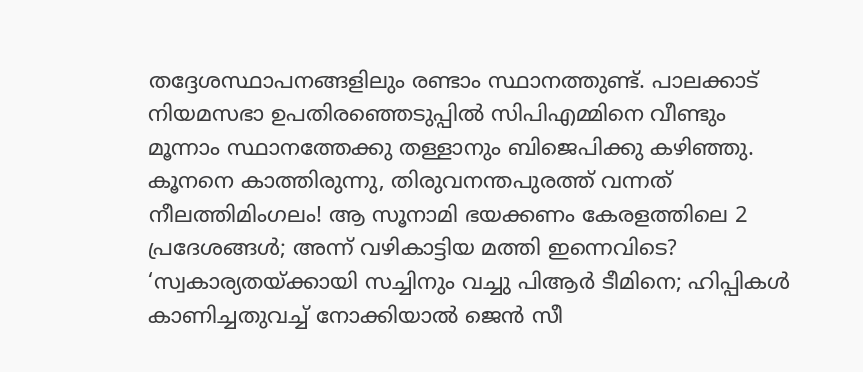തദ്ദേശസ്ഥാപനങ്ങളിലും രണ്ടാം സ്ഥാനത്തുണ്ട്. പാലക്കാട് നിയമസഭാ ഉപതിരഞ്ഞെടുപ്പിൽ സിപിഎമ്മിനെ വീണ്ടും മൂന്നാം സ്ഥാനത്തേക്കു തള്ളാനും ബിജെപിക്കു കഴിഞ്ഞു.
കൂനനെ കാത്തിരുന്നു, തിരുവനന്തപുരത്ത് വന്നത് നീലത്തിമിംഗലം! ആ സൂനാമി ഭയക്കണം കേരളത്തിലെ 2 പ്രദേശങ്ങൾ; അന്ന് വഴികാട്ടിയ മത്തി ഇന്നെവിടെ?
‘സ്വകാര്യതയ്ക്കായി സച്ചിനും വച്ചു പിആർ ടീമിനെ; ഹിപ്പികൾ കാണിച്ചതുവച്ച് നോക്കിയാൽ ജെൻ സീ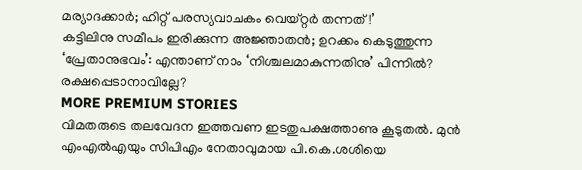മര്യാദക്കാർ; ഹിറ്റ് പരസ്യവാചകം വെയ്റ്റർ തന്നത്!’
കട്ടിലിനു സമീപം ഇരിക്കുന്ന അജ്ഞാതൻ; ഉറക്കം കെടുത്തുന്ന ‘പ്രേതാനുഭവം’: എന്താണ് നാം ‘നിശ്ചലമാകുന്നതിനു’ പിന്നിൽ? രക്ഷപ്പെടാനാവില്ലേ?
MORE PREMIUM STORIES
വിമതരുടെ തലവേദന ഇത്തവണ ഇടതുപക്ഷത്താണു കൂടുതൽ. മുൻ എംഎൽഎയും സിപിഎം നേതാവുമായ പി.കെ.ശശിയെ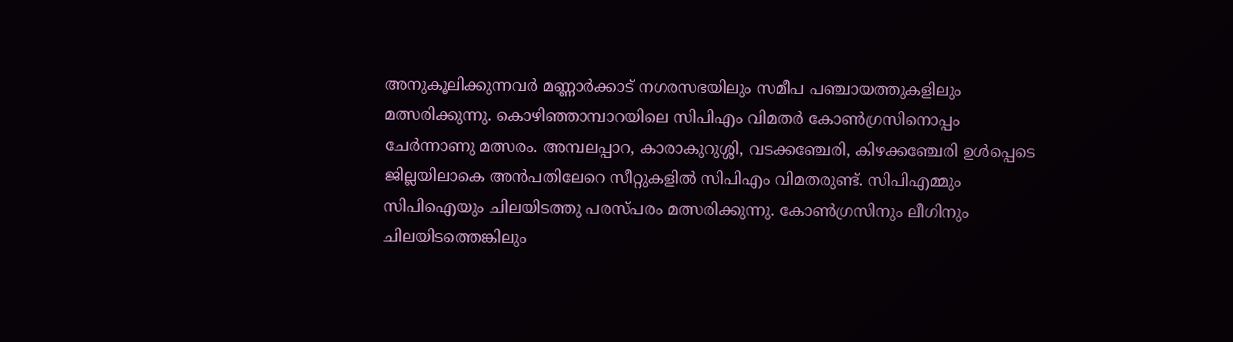അനുകൂലിക്കുന്നവർ മണ്ണാർക്കാട് നഗരസഭയിലും സമീപ പഞ്ചായത്തുകളിലും മത്സരിക്കുന്നു. കൊഴിഞ്ഞാമ്പാറയിലെ സിപിഎം വിമതർ കോൺഗ്രസിനൊപ്പം ചേർന്നാണു മത്സരം. അമ്പലപ്പാറ, കാരാകുറുശ്ശി, വടക്കഞ്ചേരി, കിഴക്കഞ്ചേരി ഉൾപ്പെടെ ജില്ലയിലാകെ അൻപതിലേറെ സീറ്റുകളിൽ സിപിഎം വിമതരുണ്ട്. സിപിഎമ്മും സിപിഐയും ചിലയിടത്തു പരസ്പരം മത്സരിക്കുന്നു. കോൺഗ്രസിനും ലീഗിനും ചിലയിടത്തെങ്കിലും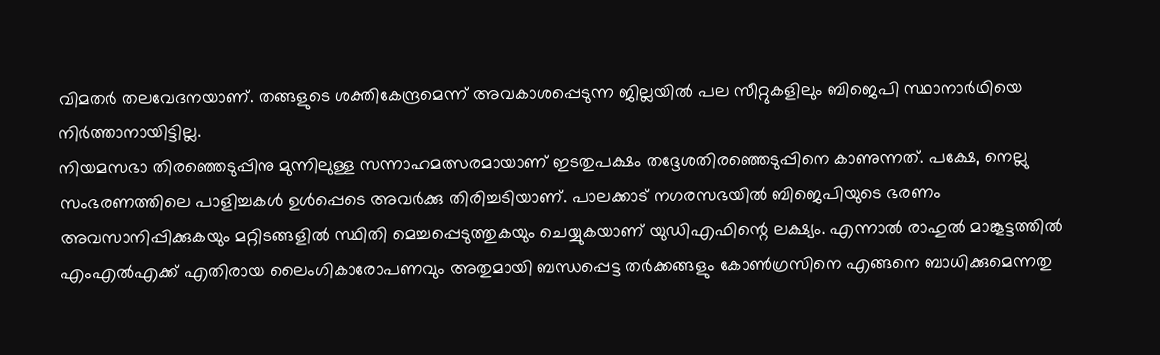വിമതർ തലവേദനയാണ്. തങ്ങളുടെ ശക്തികേന്ദ്രമെന്ന് അവകാശപ്പെടുന്ന ജില്ലയിൽ പല സീറ്റുകളിലും ബിജെപി സ്ഥാനാർഥിയെ നിർത്താനായിട്ടില്ല.
നിയമസഭാ തിരഞ്ഞെടുപ്പിനു മുന്നിലുള്ള സന്നാഹമത്സരമായാണ് ഇടതുപക്ഷം തദ്ദേശതിരഞ്ഞെടുപ്പിനെ കാണുന്നത്. പക്ഷേ, നെല്ലു സംഭരണത്തിലെ പാളിച്ചകൾ ഉൾപ്പെടെ അവർക്കു തിരിച്ചടിയാണ്. പാലക്കാട് നഗരസഭയിൽ ബിജെപിയുടെ ഭരണം അവസാനിപ്പിക്കുകയും മറ്റിടങ്ങളിൽ സ്ഥിതി മെച്ചപ്പെടുത്തുകയും ചെയ്യുകയാണ് യുഡിഎഫിന്റെ ലക്ഷ്യം. എന്നാൽ രാഹുൽ മാങ്കൂട്ടത്തിൽ എംഎൽഎക്ക് എതിരായ ലൈംഗികാരോപണവും അതുമായി ബന്ധപ്പെട്ട തർക്കങ്ങളും കോൺഗ്രസിനെ എങ്ങനെ ബാധിക്കുമെന്നതു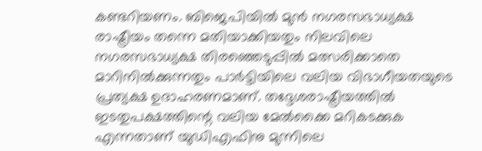കണ്ടറിയണം. ബിജെപിയിൽ മുൻ നഗരസഭാധ്യക്ഷ രാഷ്ട്രീയം തന്നെ മതിയാക്കിയതും നിലവിലെ നഗരസഭാധ്യക്ഷ തിരഞ്ഞെടുപ്പിൽ മത്സരിക്കാതെ മാറിനിൽക്കുന്നതും പാർട്ടിയിലെ വലിയ വിഭാഗീയതയുടെ പ്രത്യക്ഷ ഉദാഹരണമാണ്. തദ്ദേശരാഷ്ട്രീയത്തിൽ ഇടതുപക്ഷത്തിന്റെ വലിയ മേൽക്കൈ മറികടക്കുക എന്നതാണ് യുഡിഎഫിനു മുന്നിലെ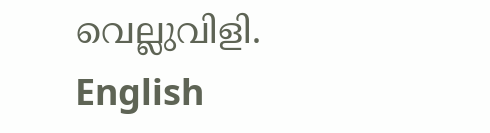വെല്ലുവിളി. English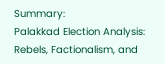Summary:
Palakkad Election Analysis: Rebels, Factionalism, and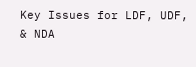Key Issues for LDF, UDF, & NDA